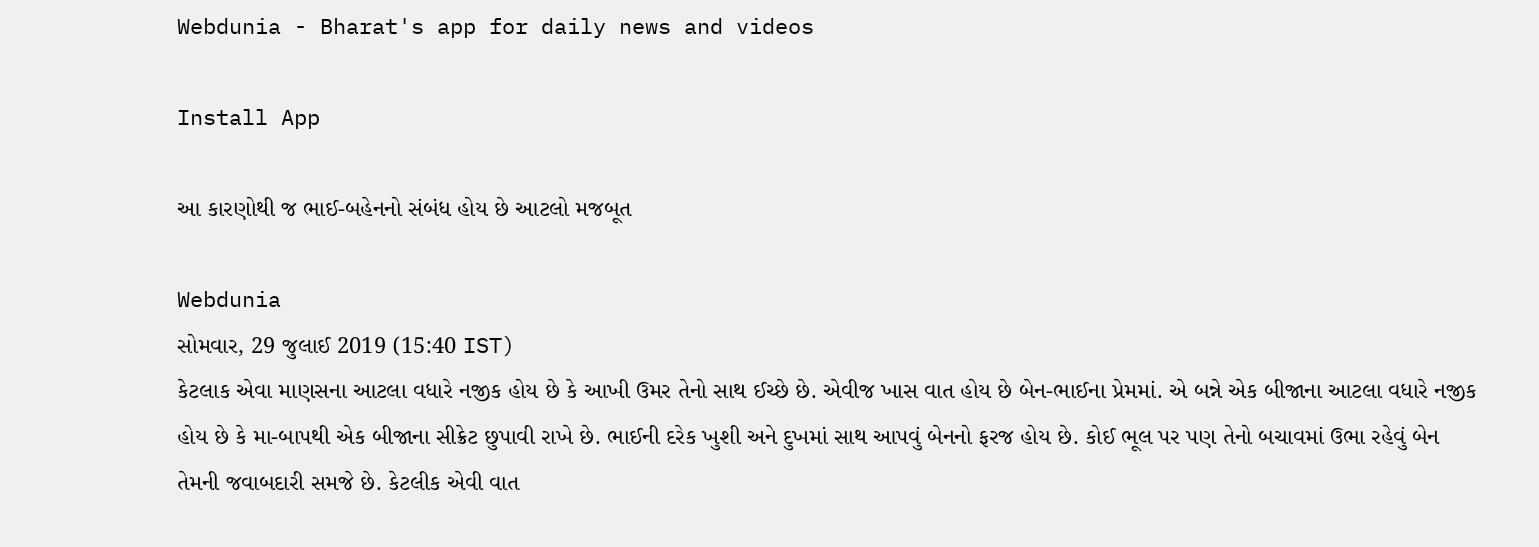Webdunia - Bharat's app for daily news and videos

Install App

આ કારણોથી જ ભાઈ-બહેનનો સંબંધ હોય છે આટલો મજબૂત

Webdunia
સોમવાર, 29 જુલાઈ 2019 (15:40 IST)
કેટલાક એવા માણસના આટલા વધારે નજીક હોય છે કે આખી ઉમર તેનો સાથ ઈચ્છે છે. એવીજ ખાસ વાત હોય છે બેન-ભાઈના પ્રેમમાં. એ બન્ને એક બીજાના આટલા વધારે નજીક હોય છે કે મા-બાપથી એક બીજાના સીક્રેટ છુપાવી રાખે છે. ભાઈની દરેક ખુશી અને દુખમાં સાથ આપવું બેનનો ફરજ હોય છે. કોઈ ભૂલ પર પણ તેનો બચાવમાં ઉભા રહેવું બેન તેમની જવાબદારી સમજે છે. કેટલીક એવી વાત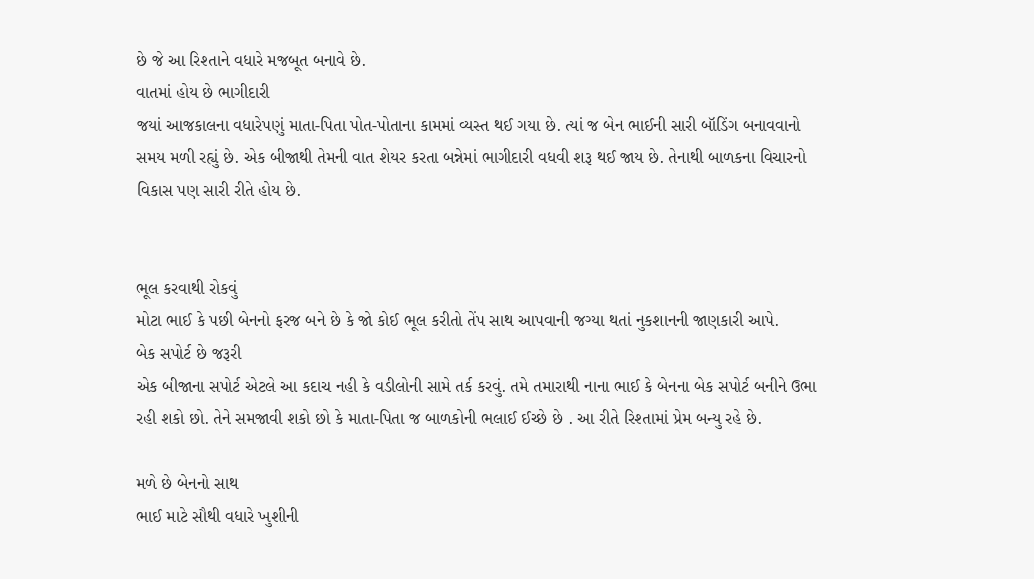છે જે આ રિશ્તાને વધારે મજબૂત બનાવે છે.
વાતમાં હોય છે ભાગીદારી
જયાં આજકાલના વધારેપણું માતા-પિતા પોત-પોતાના કામમાં વ્યસ્ત થઈ ગયા છે. ત્યાં જ બેન ભાઈની સારી બૉડિંગ બનાવવાનો સમય મળી રહ્યું છે. એક બીજાથી તેમની વાત શેયર કરતા બન્નેમાં ભાગીદારી વધવી શરૂ થઈ જાય છે. તેનાથી બાળકના વિચારનો વિકાસ પણ સારી રીતે હોય છે.


ભૂલ કરવાથી રોકવું
મોટા ભાઈ કે પછી બેનનો ફરજ બને છે કે જો કોઈ ભૂલ કરીતો તેંપ સાથ આપવાની જગ્યા થતાં નુકશાનની જાણકારી આપે.
બેક સપોર્ટ છે જરૂરી
એક બીજાના સપોર્ટ એટલે આ કદાચ નહી કે વડીલોની સામે તર્ક કરવું. તમે તમારાથી નાના ભાઈ કે બેનના બેક સપોર્ટ બનીને ઉભા રહી શકો છો. તેને સમજાવી શકો છો કે માતા-પિતા જ બાળકોની ભલાઈ ઈચ્છે છે . આ રીતે રિશ્તામાં પ્રેમ બન્યુ રહે છે.

મળે છે બેનનો સાથ
ભાઈ માટે સૌથી વધારે ખુશીની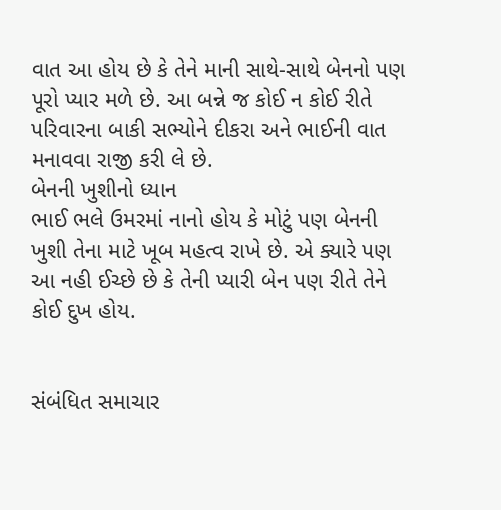વાત આ હોય છે કે તેને માની સાથે-સાથે બેનનો પણ પૂરો પ્યાર મળે છે. આ બન્ને જ કોઈ ન કોઈ રીતે પરિવારના બાકી સભ્યોને દીકરા અને ભાઈની વાત મનાવવા રાજી કરી લે છે.
બેનની ખુશીનો ધ્યાન
ભાઈ ભલે ઉમરમાં નાનો હોય કે મોટું પણ બેનની ખુશી તેના માટે ખૂબ મહત્વ રાખે છે. એ ક્યારે પણ આ નહી ઈચ્છે છે કે તેની પ્યારી બેન પણ રીતે તેને કોઈ દુખ હોય.


સંબંધિત સમાચાર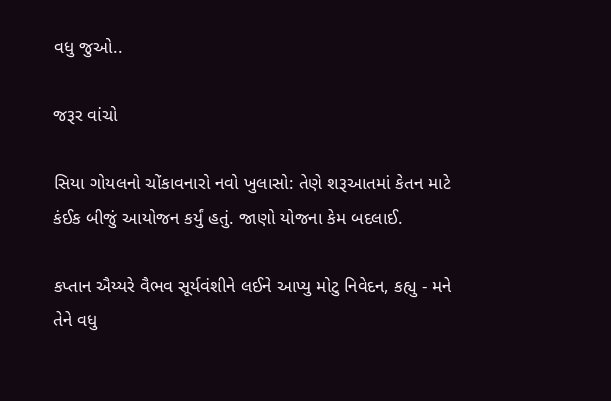વધુ જુઓ..

જરૂર વાંચો

સિયા ગોયલનો ચોંકાવનારો નવો ખુલાસો: તેણે શરૂઆતમાં કેતન માટે કંઈક બીજું આયોજન કર્યું હતું. જાણો યોજના કેમ બદલાઈ.

કપ્તાન ઐય્યરે વૈભવ સૂર્યવંશીને લઈને આપ્યુ મોટુ નિવેદન, કહ્યુ - મને તેને વધુ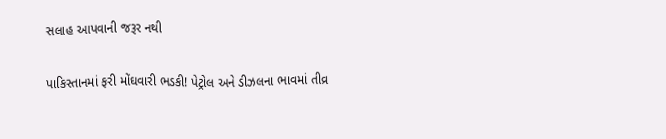સલાહ આપવાની જરૂર નથી

પાકિસ્તાનમાં ફરી મોંઘવારી ભડકી! પેટ્રોલ અને ડીઝલના ભાવમાં તીવ્ર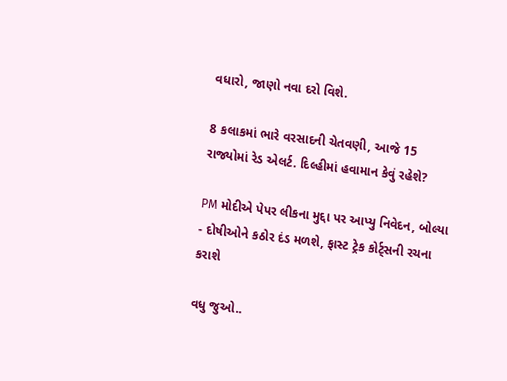વધારો, જાણો નવા દરો વિશે.

8 કલાકમાં ભારે વરસાદની ચેતવણી, આજે 15 રાજ્યોમાં રેડ એલર્ટ. દિલ્હીમાં હવામાન કેવું રહેશે?

PM મોદીએ પેપર લીકના મુદ્દા પર આપ્યુ નિવેદન, બોલ્યા - દોષીઓને કઠોર દંડ મળશે, ફાસ્ટ ટ્રેક કોર્ટ્સની રચના કરાશે

વધુ જુઓ..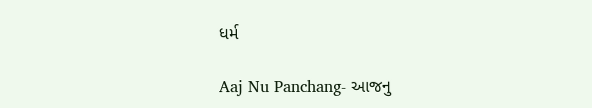ધર્મ

Aaj Nu Panchang- આજનુ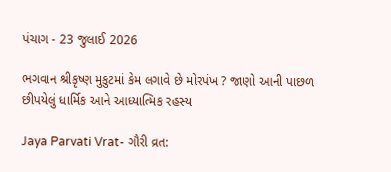પંચાગ - 23 જુલાઈ 2026

ભગવાન શ્રીકૃષ્ણ મુકુટમાં કેમ લગાવે છે મોરપંખ ? જાણો આની પાછળ છીપયેલું ધાર્મિક આને આધ્યાત્મિક રહસ્ય

Jaya Parvati Vrat- ગૌરી વ્રત: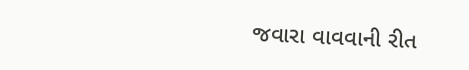જવારા વાવવાની રીત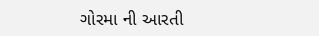ગોરમા ની આરતી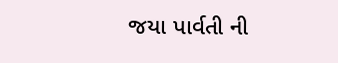જયા પાર્વતી ની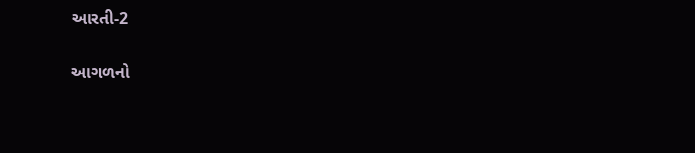આરતી-2

આગળનો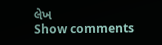લેખ
Show comments